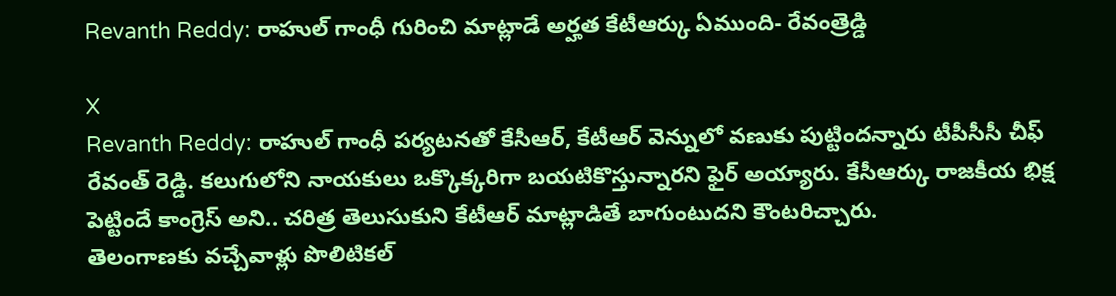Revanth Reddy: రాహుల్ గాంధీ గురించి మాట్లాడే అర్హత కేటీఆర్కు ఏముంది- రేవంత్రెడ్డి

X
Revanth Reddy: రాహుల్ గాంధీ పర్యటనతో కేసీఆర్, కేటీఆర్ వెన్నులో వణుకు పుట్టిందన్నారు టీపీసీసీ చీఫ్ రేవంత్ రెడ్డి. కలుగులోని నాయకులు ఒక్కొక్కరిగా బయటికొస్తున్నారని ఫైర్ అయ్యారు. కేసీఆర్కు రాజకీయ భిక్ష పెట్టిందే కాంగ్రెస్ అని.. చరిత్ర తెలుసుకుని కేటీఆర్ మాట్లాడితే బాగుంటుదని కౌంటరిచ్చారు.
తెలంగాణకు వచ్చేవాళ్లు పొలిటికల్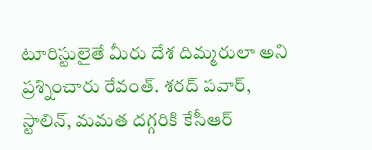టూరిస్టులైతే మీరు దేశ దిమ్మరులా అని ప్రశ్నించారు రేవంత్. శరద్ పవార్, స్టాలిన్, మమత దగ్గరికి కేసీఆర్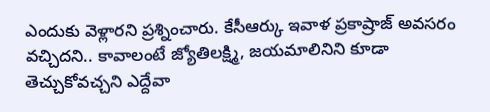ఎందుకు వెళ్లారని ప్రశ్నించారు. కేసీఆర్కు ఇవాళ ప్రకాష్రాజ్ అవసరం వచ్చిదని.. కావాలంటే జ్యోతిలక్ష్మి, జయమాలినిని కూడా తెచ్చుకోవచ్చని ఎద్దేవా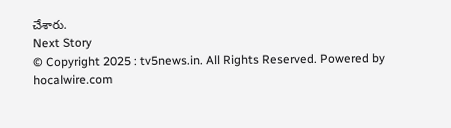చేశారు.
Next Story
© Copyright 2025 : tv5news.in. All Rights Reserved. Powered by hocalwire.com